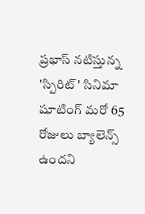ప్రభాస్ నటిస్తున్న 'స్పిరిట్' సినిమా షూటింగ్ మరో 65 రోజులు బ్యాలెన్స్ ఉందని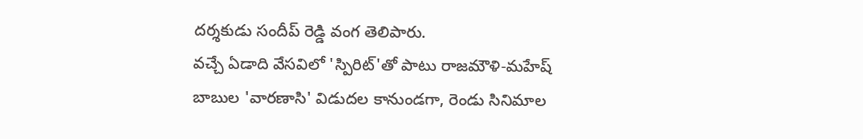దర్శకుడు సందీప్ రెడ్డి వంగ తెలిపారు.
వచ్చే ఏడాది వేసవిలో 'స్పిరిట్'తో పాటు రాజమౌళి-మహేష్ బాబుల 'వారణాసి' విడుదల కానుండగా, రెండు సినిమాల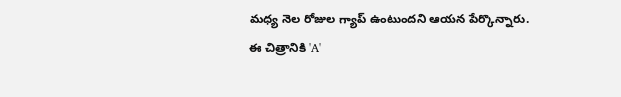మధ్య నెల రోజుల గ్యాప్ ఉంటుందని ఆయన పేర్కొన్నారు.
ఈ చిత్రానికి 'A'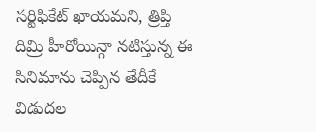సర్టిఫికేట్ ఖాయమని, త్రిప్తి దిమ్రి హీరోయిన్గా నటిస్తున్న ఈ సినిమాను చెప్పిన తేదీకే విడుదల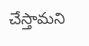చేస్తామని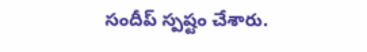సందీప్ స్పష్టం చేశారు.